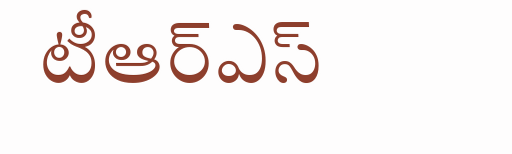టీఆర్ఎస్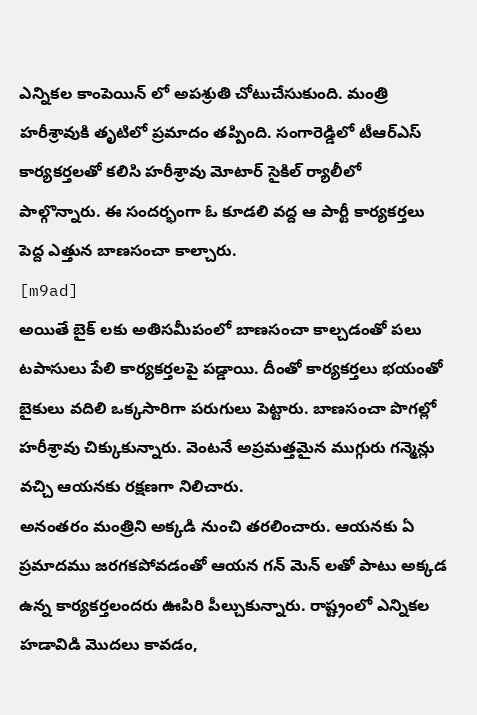ఎన్నికల కాంపెయిన్ లో అపశ్రుతి చోటుచేసుకుంది. మంత్రి హరీశ్రావుకి తృటిలో ప్రమాదం తప్పింది. సంగారెడ్డిలో టీఆర్ఎస్ కార్యకర్తలతో కలిసి హరీశ్రావు మోటార్ సైకిల్ ర్యాలీలో పాల్గొన్నారు. ఈ సందర్భంగా ఓ కూడలి వద్ద ఆ పార్టీ కార్యకర్తలు పెద్ద ఎత్తున బాణసంచా కాల్చారు.
[m9ad]
అయితే బైక్ లకు అతిసమీపంలో బాణసంచా కాల్చడంతో పలు టపాసులు పేలి కార్యకర్తలపై పడ్డాయి. దీంతో కార్యకర్తలు భయంతో బైకులు వదిలి ఒక్కసారిగా పరుగులు పెట్టారు. బాణసంచా పొగల్లో హరీశ్రావు చిక్కుకున్నారు. వెంటనే అప్రమత్తమైన ముగ్గురు గన్మెన్లు వచ్చి ఆయనకు రక్షణగా నిలిచారు.
అనంతరం మంత్రిని అక్కడి నుంచి తరలించారు. ఆయనకు ఏ ప్రమాదము జరగకపోవడంతో ఆయన గన్ మెన్ లతో పాటు అక్కడ ఉన్న కార్యకర్తలందరు ఊపిరి పీల్చుకున్నారు. రాష్ట్రంలో ఎన్నికల హడావిడి మొదలు కావడం,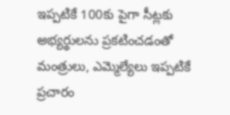ఇప్పటికే 100కు పైగా సీట్లకు అభ్యర్థులను ప్రకటించడంతో మంత్రులు, ఎమ్మెల్యేలు ఇప్పటికే ప్రచారం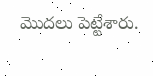మొదలు పెట్టేశారు.